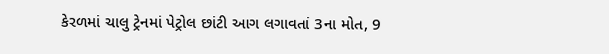કેરળમાં ચાલુ ટ્રેનમાં પેટ્રોલ છાંટી આગ લગાવતાં 3ના મોત, 9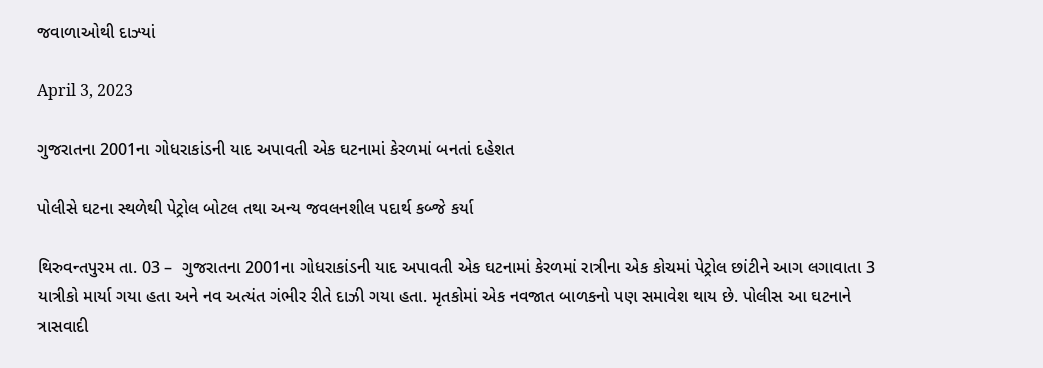જવાળાઓથી દાઝ્યાં

April 3, 2023

ગુજરાતના 2001ના ગોધરાકાંડની યાદ અપાવતી એક ઘટનામાં કેરળમાં બનતાં દહેશત

પોલીસે ઘટના સ્થળેથી પેટ્રોલ બોટલ તથા અન્ય જવલનશીલ પદાર્થ કબ્જે કર્યા

થિરુવન્તપુરમ તા. 03 –  ગુજરાતના 2001ના ગોધરાકાંડની યાદ અપાવતી એક ઘટનામાં કેરળમાં રાત્રીના એક કોચમાં પેટ્રોલ છાંટીને આગ લગાવાતા 3 યાત્રીકો માર્યા ગયા હતા અને નવ અત્યંત ગંભીર રીતે દાઝી ગયા હતા. મૃતકોમાં એક નવજાત બાળકનો પણ સમાવેશ થાય છે. પોલીસ આ ઘટનાને ત્રાસવાદી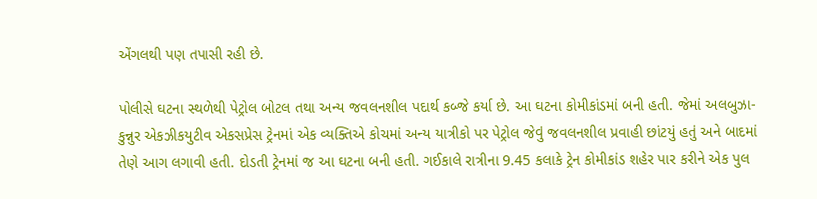એંગલથી પણ તપાસી રહી છે.

પોલીસે ઘટના સ્થળેથી પેટ્રોલ બોટલ તથા અન્ય જવલનશીલ પદાર્થ કબ્જે કર્યા છે. આ ઘટના કોમીકાંડમાં બની હતી. જેમાં અલબુઝા-કુન્નુર એકઝીકયુટીવ એકસપ્રેસ ટ્રેનમાં એક વ્યક્તિએ કોચમાં અન્ય યાત્રીકો પર પેટ્રોલ જેવું જવલનશીલ પ્રવાહી છાંટયું હતું અને બાદમાં તેણે આગ લગાવી હતી. દોડતી ટ્રેનમાં જ આ ઘટના બની હતી. ગઈકાલે રાત્રીના 9.45 કલાકે ટ્રેન કોમીકાંડ શહેર પાર કરીને એક પુલ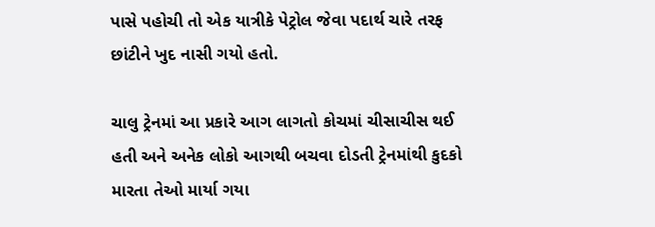પાસે પહોચી તો એક યાત્રીકે પેટ્રોલ જેવા પદાર્થ ચારે તરફ છાંટીને ખુદ નાસી ગયો હતો.

ચાલુ ટ્રેનમાં આ પ્રકારે આગ લાગતો કોચમાં ચીસાચીસ થઈ હતી અને અનેક લોકો આગથી બચવા દોડતી ટ્રેનમાંથી કુદકો મારતા તેઓ માર્યા ગયા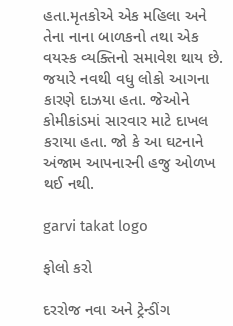હતા.મૃતકોએ એક મહિલા અને તેના નાના બાળકનો તથા એક વયસ્ક વ્યક્તિનો સમાવેશ થાય છે. જયારે નવથી વધુ લોકો આગના કારણે દાઝયા હતા. જેઓને કોમીકાંડમાં સારવાર માટે દાખલ કરાયા હતા. જો કે આ ઘટનાને અંજામ આપનારની હજુ ઓળખ થઈ નથી.

garvi takat logo

ફોલો કરો

દરરોજ નવા અને ટ્રેન્ડીંગ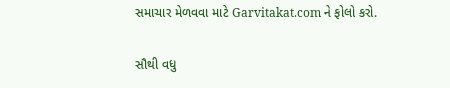સમાચાર મેળવવા માટે Garvitakat.com ને ફોલો કરો.

સૌથી વધુ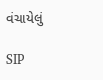વંચાયેલું

SIP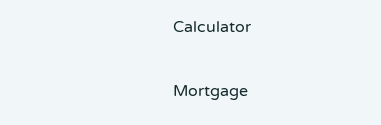Calculator

Mortgage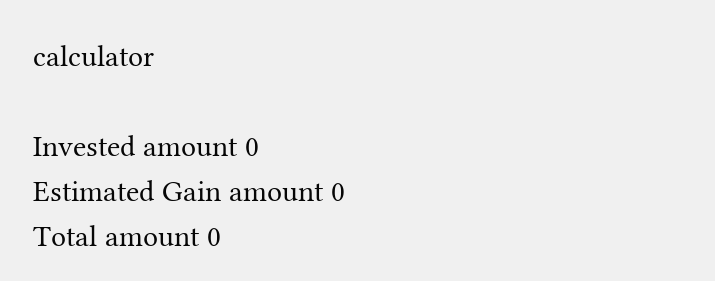calculator

Invested amount 0
Estimated Gain amount 0
Total amount 0